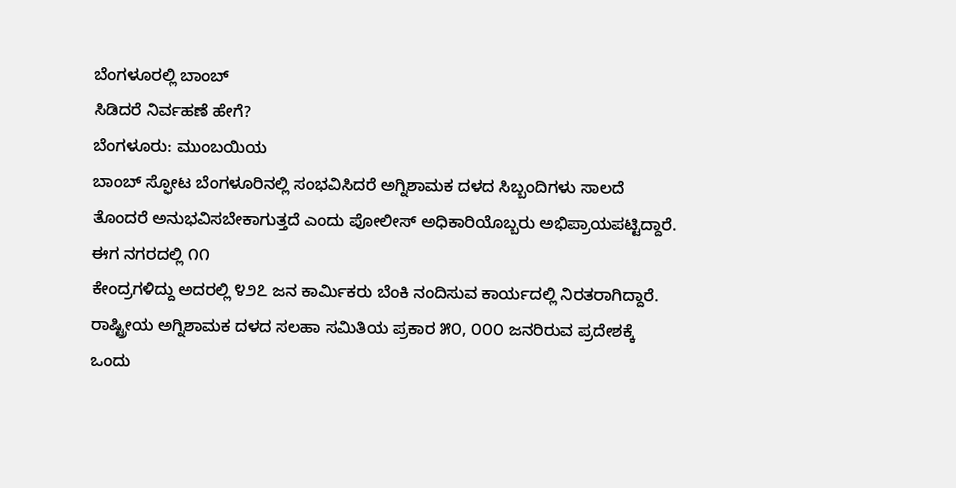ಬೆಂಗಳೂರಲ್ಲಿ ಬಾಂಬ್
ಸಿಡಿದರೆ ನಿರ್ವಹಣೆ ಹೇಗೆ?
ಬೆಂಗಳೂರು: ಮುಂಬಯಿಯ
ಬಾಂಬ್ ಸ್ಫೋಟ ಬೆಂಗಳೂರಿನಲ್ಲಿ ಸಂಭವಿಸಿದರೆ ಅಗ್ನಿಶಾಮಕ ದಳದ ಸಿಬ್ಬಂದಿಗಳು ಸಾಲದೆ
ತೊಂದರೆ ಅನುಭವಿಸಬೇಕಾಗುತ್ತದೆ ಎಂದು ಪೋಲೀಸ್ ಅಧಿಕಾರಿಯೊಬ್ಬರು ಅಭಿಪ್ರಾಯಪಟ್ಟಿದ್ದಾರೆ.
ಈಗ ನಗರದಲ್ಲಿ ೧೧
ಕೇಂದ್ರಗಳಿದ್ದು ಅದರಲ್ಲಿ ೪೨೭ ಜನ ಕಾರ್ಮಿಕರು ಬೆಂಕಿ ನಂದಿಸುವ ಕಾರ್ಯದಲ್ಲಿ ನಿರತರಾಗಿದ್ದಾರೆ.
ರಾಷ್ಟ್ರೀಯ ಅಗ್ನಿಶಾಮಕ ದಳದ ಸಲಹಾ ಸಮಿತಿಯ ಪ್ರಕಾರ ೫೦, ೦೦೦ ಜನರಿರುವ ಪ್ರದೇಶಕ್ಕೆ
ಒಂದು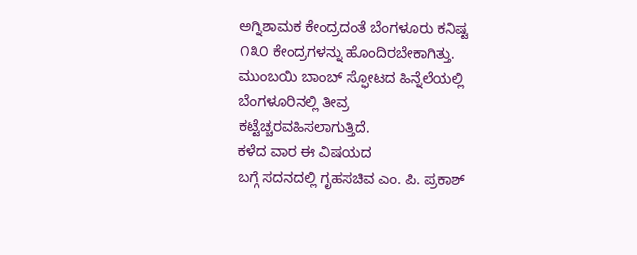ಅಗ್ನಿಶಾಮಕ ಕೇಂದ್ರದಂತೆ ಬೆಂಗಳೂರು ಕನಿಷ್ಟ ೧೩೦ ಕೇಂದ್ರಗಳನ್ನು ಹೊಂದಿರಬೇಕಾಗಿತ್ತು.
ಮುಂಬಯಿ ಬಾಂಬ್ ಸ್ಫೋಟದ ಹಿನ್ನೆಲೆಯಲ್ಲಿ ಬೆಂಗಳೂರಿನಲ್ಲಿ ತೀವ್ರ
ಕಟ್ಟೆಚ್ಚರವಹಿಸಲಾಗುತ್ತಿದೆ.
ಕಳೆದ ವಾರ ಈ ವಿಷಯದ
ಬಗ್ಗೆ ಸದನದಲ್ಲಿ ಗೃಹಸಚಿವ ಎಂ. ಪಿ. ಪ್ರಕಾಶ್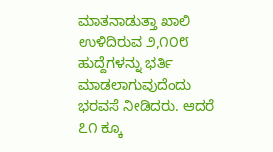ಮಾತನಾಡುತ್ತಾ ಖಾಲಿ ಉಳಿದಿರುವ ೨,೧೦೮
ಹುದ್ದೆಗಳನ್ನು ಭರ್ತಿ ಮಾಡಲಾಗುವುದೆಂದು ಭರವಸೆ ನೀಡಿದರು. ಆದರೆ ೭೧ ಕ್ಕೂ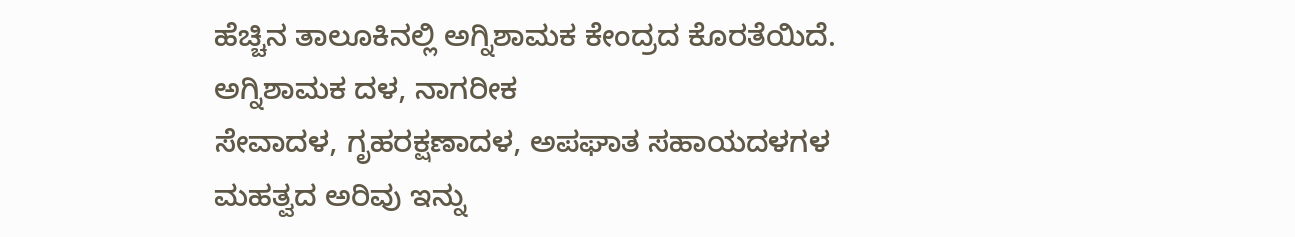ಹೆಚ್ಚಿನ ತಾಲೂಕಿನಲ್ಲಿ ಅಗ್ನಿಶಾಮಕ ಕೇಂದ್ರದ ಕೊರತೆಯಿದೆ.
ಅಗ್ನಿಶಾಮಕ ದಳ, ನಾಗರೀಕ
ಸೇವಾದಳ, ಗೃಹರಕ್ಷಣಾದಳ, ಅಪಘಾತ ಸಹಾಯದಳಗಳ ಮಹತ್ವದ ಅರಿವು ಇನ್ನು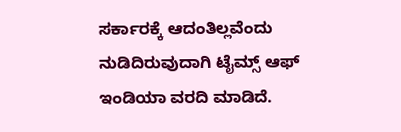ಸರ್ಕಾರಕ್ಕೆ ಆದಂತಿಲ್ಲವೆಂದು ನುಡಿದಿರುವುದಾಗಿ ಟೈಮ್ಸ್ ಆಫ್ ಇಂಡಿಯಾ ವರದಿ ಮಾಡಿದೆ.